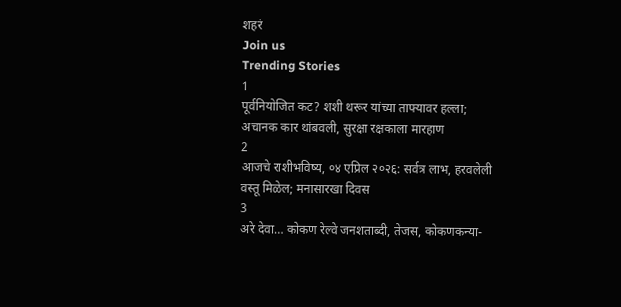शहरं
Join us
Trending Stories
1
पूर्वनियोजित कट? शशी थरूर यांच्या ताफ्यावर हल्ला; अचानक कार थांबवली, सुरक्षा रक्षकाला मारहाण
2
आजचे राशीभविष्य, ०४ एप्रिल २०२६: सर्वत्र लाभ, हरवलेली वस्तू मिळेल; मनासारखा दिवस
3
अरे देवा… कोकण रेल्वे जनशताब्दी, तेजस, कोकणकन्या-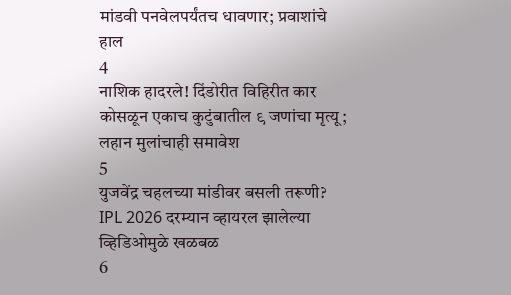मांडवी पनवेलपर्यंतच धावणार; प्रवाशांचे हाल
4
नाशिक हादरले! दिंडोरीत विहिरीत कार कोसळून एकाच कुटुंबातील ९ जणांचा मृत्यू; लहान मुलांचाही समावेश
5
युजवेंद्र चहलच्या मांडीवर बसली तरूणी? IPL 2026 दरम्यान व्हायरल झालेल्या व्हिडिओमुळे खळबळ
6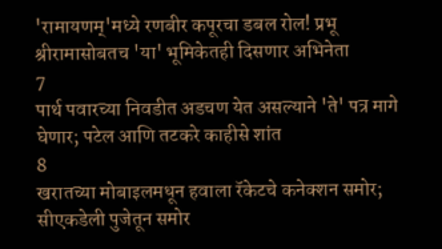'रामायणम्'मध्ये रणबीर कपूरचा डबल रोल! प्रभू श्रीरामासोबतच 'या' भूमिकेतही दिसणार अभिनेता
7
पार्थ पवारच्या निवडीत अडचण येत असल्याने 'ते' पत्र मागे घेणार; पटेल आणि तटकरे काहीसे शांत
8
खरातच्या मोबाइलमधून हवाला रॅकेटचे कनेक्शन समोर; सीएकडेली पुजेतून समोर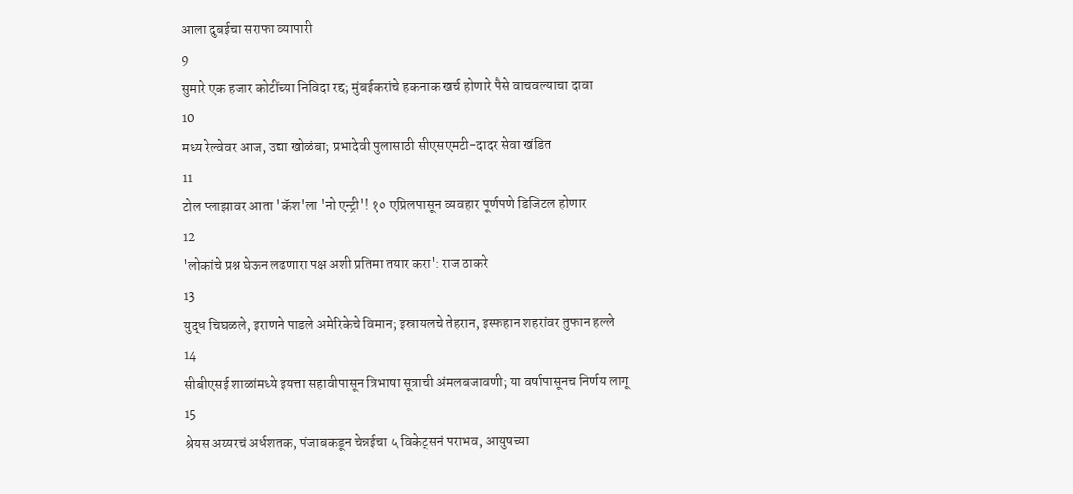आला दुबईचा सराफा व्यापारी
9
सुमारे एक हजार कोटींच्या निविदा रद्द; मुंबईकरांचे हकनाक खर्च होणारे पैसे वाचवल्याचा दावा
10
मध्य रेल्वेवर आज, उद्या खोळंबा; प्रभादेवी पुलासाठी सीएसएमटी-दादर सेवा खंडित
11
टोल प्लाझावर आता 'कॅश'ला 'नो एन्ट्री'! १० एप्रिलपासून व्यवहार पूर्णपणे डिजिटल होणार
12
'लोकांचे प्रश्न घेऊन लढणारा पक्ष अशी प्रतिमा तयार करा': राज ठाकरे
13
युद्ध चिघळले, इराणने पाडले अमेरिकेचे विमान; इस्रायलचे तेहरान, इस्फहान शहरांवर तुफान हल्ले
14
सीबीएसई शाळांमध्ये इयत्ता सहावीपासून त्रिभाषा सूत्राची अंमलबजावणी; या वर्षापासूनच निर्णय लागू
15
श्रेयस अय्यरचं अर्धशतक, पंजाबकडून चेन्नईचा ५ विकेट्सनं पराभव, आयुषच्या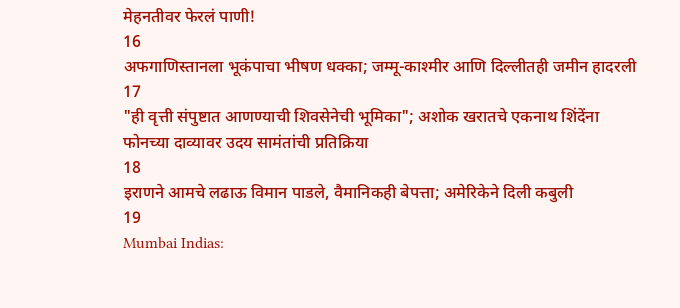मेहनतीवर फेरलं पाणी!
16
अफगाणिस्तानला भूकंपाचा भीषण धक्का; जम्मू-काश्मीर आणि दिल्लीतही जमीन हादरली
17
"ही वृत्ती संपुष्टात आणण्याची शिवसेनेची भूमिका"; अशोक खरातचे एकनाथ शिंदेंना फोनच्या दाव्यावर उदय सामंतांची प्रतिक्रिया
18
इराणने आमचे लढाऊ विमान पाडले, वैमानिकही बेपत्ता; अमेरिकेने दिली कबुली
19
Mumbai Indias: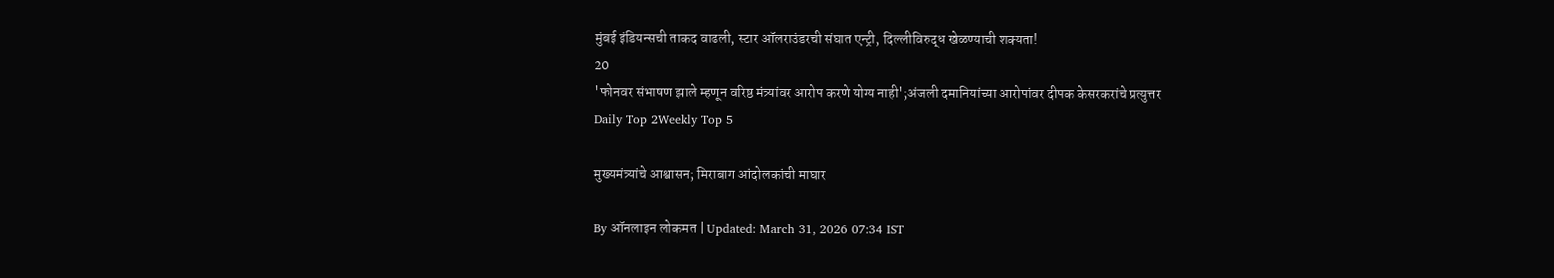मुंबई इंडियन्सची ताकद वाढली, स्टार ऑलराउंडरची संघात एन्ट्री, दिल्लीविरुद्ध खेळण्याची शक्यता!
20
'फोनवर संभाषण झाले म्हणून वरिष्ठ मंत्र्यांवर आरोप करणे योग्य नाही';अंजली दमानियांच्या आरोपांवर दीपक केसरकरांचे प्रत्युत्तर
Daily Top 2Weekly Top 5

मुख्यमंत्र्यांचे आश्वासन; मिराबाग आंदोलकांची माघार

By ऑनलाइन लोकमत | Updated: March 31, 2026 07:34 IST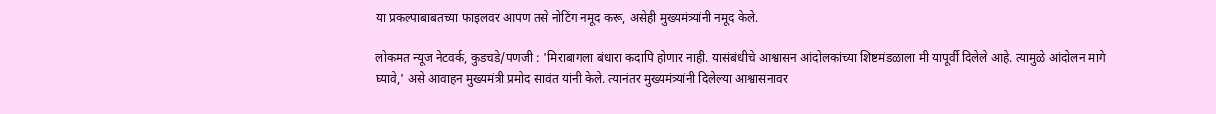या प्रकल्पाबाबतच्या फाइलवर आपण तसे नोटिंग नमूद करू, असेही मुख्यमंत्र्यांनी नमूद केले.

लोकमत न्यूज नेटवर्क, कुडचडे/पणजी : 'मिराबागला बंधारा कदापि होणार नाही. यासंबंधीचे आश्वासन आंदोलकांच्या शिष्टमंडळाला मी यापूर्वी दिलेले आहे. त्यामुळे आंदोलन मागे घ्यावे,' असे आवाहन मुख्यमंत्री प्रमोद सावंत यांनी केले. त्यानंतर मुख्यमंत्र्यांनी दिलेल्या आश्वासनावर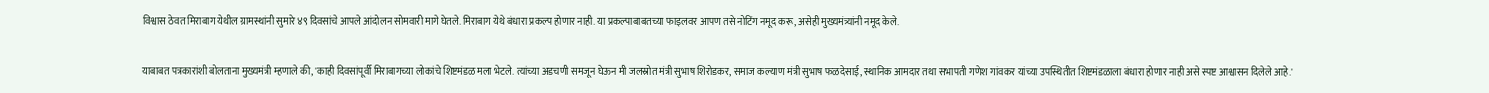विश्वास ठेवत मिराबाग येथील ग्रामस्थांनी सुमारे ४९ दिवसांचे आपले आंदोलन सोमवारी मागे घेतले. मिराबाग येथे बंधारा प्रकल्प होणार नाही. या प्रकल्पाबाबतच्या फाइलवर आपण तसे नोटिंग नमूद करू, असेही मुख्यमंत्र्यांनी नमूद केले.

याबाबत पत्रकारांशी बोलताना मुख्यमंत्री म्हणाले की, 'काही दिवसांपूर्वी मिराबागच्या लोकांचे शिष्टमंडळ मला भेटले. त्यांच्या अडचणी समजून घेऊन मी जलस्रोत मंत्री सुभाष शिरोडकर, समाज कल्याण मंत्री सुभाष फळदेसाई, स्थानिक आमदार तथा सभापती गणेश गांवकर यांच्या उपस्थितीत शिष्टमंडळाला बंधारा होणार नाही असे स्पष्ट आश्वासन दिलेले आहे.'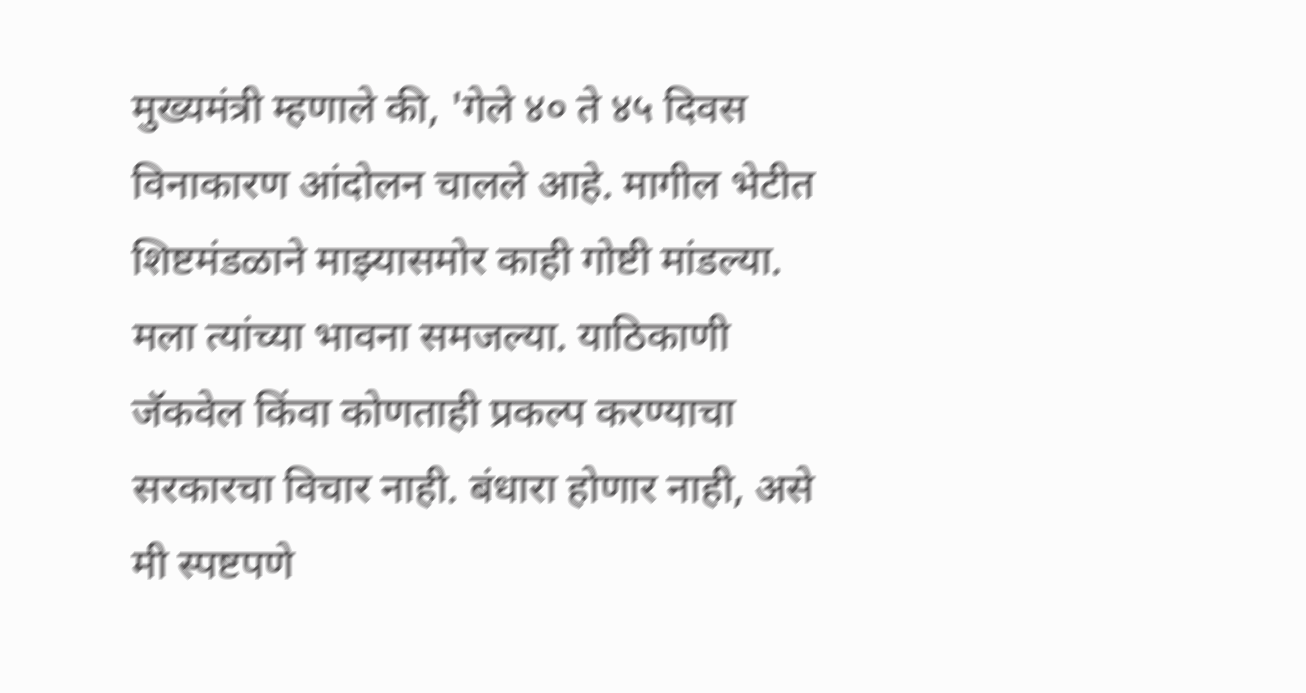मुख्यमंत्री म्हणाले की, 'गेले ४० ते ४५ दिवस विनाकारण आंदोलन चालले आहे. मागील भेटीत शिष्टमंडळाने माझ्यासमोर काही गोष्टी मांडल्या. मला त्यांच्या भावना समजल्या. याठिकाणी जॅकवेल किंवा कोणताही प्रकल्प करण्याचा सरकारचा विचार नाही. बंधारा होणार नाही, असे मी स्पष्टपणे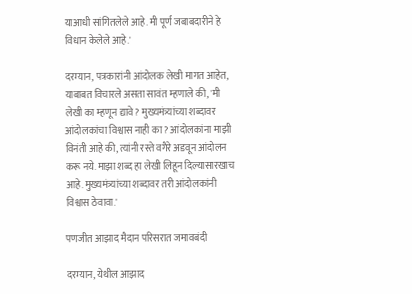याआधी सांगितलेले आहे. मी पूर्ण जबाबदारीने हे विधान केलेले आहे.'

दरम्यान, पत्रकारांनी आंदोलक लेखी मागत आहेत, याबाबत विचारले असता सावंत म्हणाले की, 'मी लेखी का म्हणून द्यावे? मुख्यमंत्र्यांच्या शब्दावर आंदोलकांचा विश्वास नाही का? आंदोलकांना माझी विनंती आहे की, त्यांनी रस्ते वगैरे अडवून आंदोलन करू नये. माझा शब्द हा लेखी लिहून दिल्यासारखाच आहे. मुख्यमंत्र्यांच्या शब्दावर तरी आंदोलकांनी विश्वास ठेवावा.'

पणजीत आझाद मैदान परिसरात जमावबंदी

दरम्यान, येथील आझाद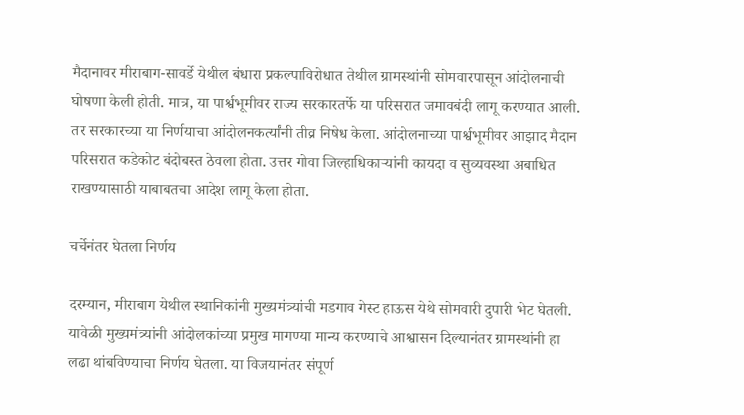मैदानावर मीराबाग-सावर्डे येथील बंधारा प्रकल्पाविरोधात तेथील ग्रामस्थांनी सोमवारपासून आंदोलनाची घोषणा केली होती. मात्र, या पार्श्वभूमीवर राज्य सरकारतर्फे या परिसरात जमावबंदी लागू करण्यात आली. तर सरकारच्या या निर्णयाचा आंदोलनकर्त्यांनी तीव्र निषेध केला. आंदोलनाच्या पार्श्वभूमीवर आझाद मैदान परिसरात कडेकोट बंदोबस्त ठेवला होता. उत्तर गोवा जिल्हाधिकाऱ्यांनी कायदा व सुव्यवस्था अबाधित राखण्यासाठी याबाबतचा आदेश लागू केला होता.

चर्चेनंतर घेतला निर्णय

दरम्यान, मीराबाग येथील स्थानिकांनी मुख्यमंत्र्यांची मडगाव गेस्ट हाऊस येथे सोमवारी दुपारी भेट घेतली. यावेळी मुख्यमंत्र्यांनी आंदोलकांच्या प्रमुख मागण्या मान्य करण्याचे आश्वासन दिल्यानंतर ग्रामस्थांनी हा लढा थांबविण्याचा निर्णय घेतला. या विजयानंतर संपूर्ण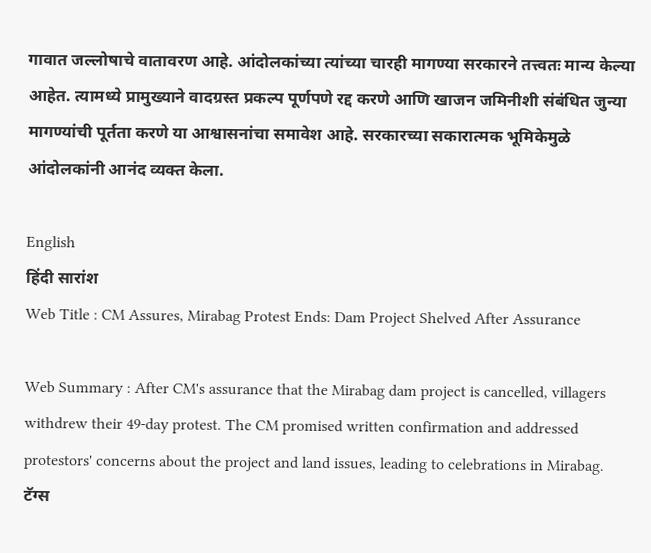गावात जल्लोषाचे वातावरण आहे. आंदोलकांच्या त्यांच्या चारही मागण्या सरकारने तत्त्वतः मान्य केल्या आहेत. त्यामध्ये प्रामुख्याने वादग्रस्त प्रकल्प पूर्णपणे रद्द करणे आणि खाजन जमिनीशी संबंधित जुन्या मागण्यांची पूर्तता करणे या आश्वासनांचा समावेश आहे. सरकारच्या सकारात्मक भूमिकेमुळे आंदोलकांनी आनंद व्यक्त केला.

English
हिंदी सारांश
Web Title : CM Assures, Mirabag Protest Ends: Dam Project Shelved After Assurance

Web Summary : After CM's assurance that the Mirabag dam project is cancelled, villagers withdrew their 49-day protest. The CM promised written confirmation and addressed protestors' concerns about the project and land issues, leading to celebrations in Mirabag.
टॅग्स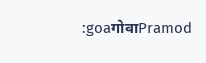:goaगोवाPramod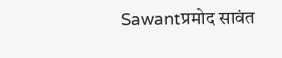Sawantप्रमोद सावंत